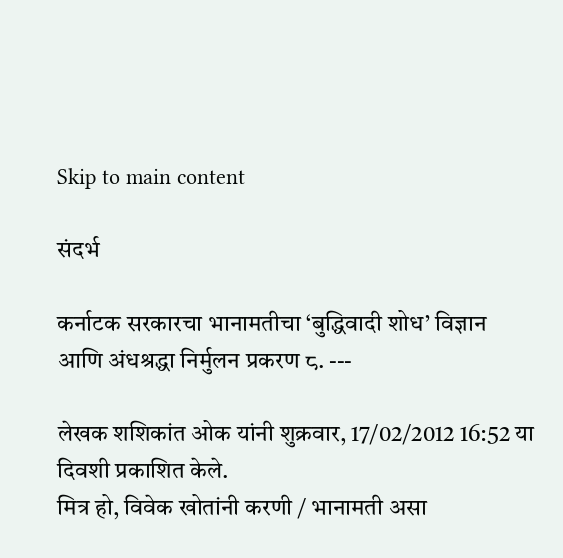Skip to main content

संदर्भ

कर्नाटक सरकारचा भानामतीचा ‘बुद्धिवादी शोध’ विज्ञान आणि अंधश्रद्धा निर्मुलन प्रकरण ८. ---

लेखक शशिकांत ओक यांनी शुक्रवार, 17/02/2012 16:52 या दिवशी प्रकाशित केले.
मित्र हो, विवेक खोतांनी करणी / भानामती असा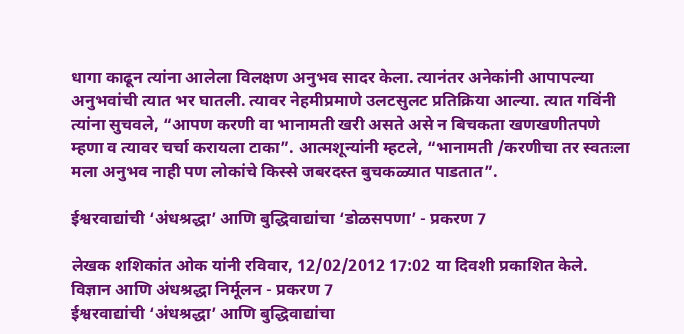धागा काढून त्यांना आलेला विलक्षण अनुभव सादर केला. त्यानंतर अनेकांनी आपापल्या अनुभवांची त्यात भर घातली. त्यावर नेहमीप्रमाणे उलटसुलट प्रतिक्रिया आल्या. त्यात गविंनी त्यांना सुचवले, “आपण करणी वा भानामती खरी असते असे न बिचकता खणखणीतपणे म्हणा व त्यावर चर्चा करायला टाका”. आत्मशून्यांनी म्हटले, “भानामती /करणीचा तर स्वतःला मला अनुभव नाही पण लोकांचे किस्से जबरदस्त बुचकळ्यात पाडतात”.

ईश्वरवाद्यांची ‘अंधश्रद्धा’ आणि बुद्धिवाद्यांचा ‘डोळसपणा’ - प्रकरण 7

लेखक शशिकांत ओक यांनी रविवार, 12/02/2012 17:02 या दिवशी प्रकाशित केले.
विज्ञान आणि अंधश्रद्धा निर्मूलन - प्रकरण 7
ईश्वरवाद्यांची ‘अंधश्रद्धा’ आणि बुद्धिवाद्यांचा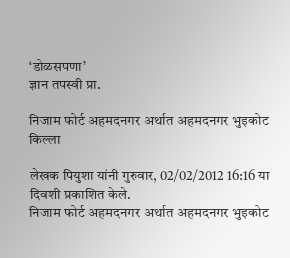‘डोळसपणा’
ज्ञान तपस्वी प्रा.

निजाम फोर्ट अहमदनगर अर्थात अहमदनगर भुइकोट किल्ला

लेखक पियुशा यांनी गुरुवार, 02/02/2012 16:16 या दिवशी प्रकाशित केले.
निजाम फोर्ट अहमदनगर अर्थात अहमदनगर भुइकोट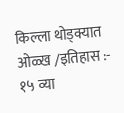किल्ला थोड्क्यात ओळ्ख /इतिहास :- १५ व्या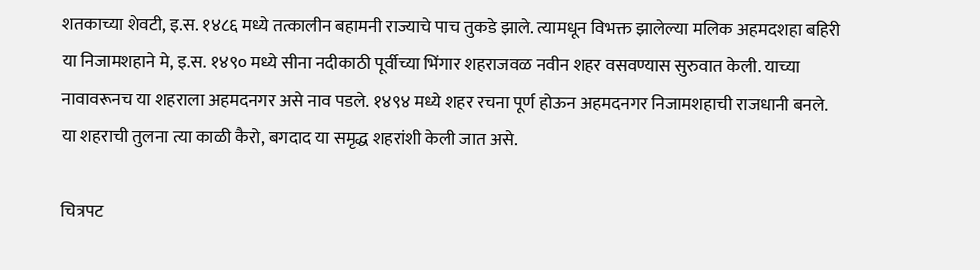शतकाच्या शेवटी, इ.स. १४८६ मध्ये तत्कालीन बहामनी राज्याचे पाच तुकडे झाले. त्यामधून विभक्त झालेल्या मलिक अहमदशहा बहिरी या निजामशहाने मे, इ.स. १४९० मध्ये सीना नदीकाठी पूर्वीच्या भिंगार शहराजवळ नवीन शहर वसवण्यास सुरुवात केली. याच्या नावावरूनच या शहराला अहमदनगर असे नाव पडले. १४९४ मध्ये शहर रचना पूर्ण होऊन अहमदनगर निजामशहाची राजधानी बनले. या शहराची तुलना त्या काळी कैरो, बगदाद या समृद्ध शहरांशी केली जात असे.

चित्रपट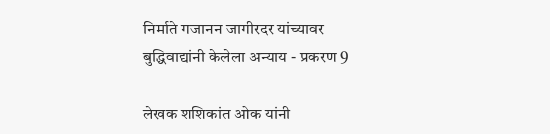निर्माते गजानन जागीरदर यांच्यावर बुद्धिवाद्यांनी केलेला अन्याय - प्रकरण 9

लेखक शशिकांत ओक यांनी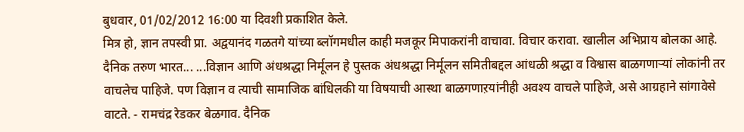बुधवार, 01/02/2012 16:00 या दिवशी प्रकाशित केले.
मित्र हो, ज्ञान तपस्वी प्रा. अद्वयानंद गळतगे यांच्या ब्लॉगमधील काही मजकूर मिपाकरांनी वाचावा. विचार करावा. खालील अभिप्राय बोलका आहे. दैनिक तरुण भारत... ...विज्ञान आणि अंधश्रद्धा निर्मूलन हे पुस्तक अंधश्रद्धा निर्मूलन समितीबद्दल आंधळी श्रद्धा व विश्वास बाळगणाऱ्यां लोकांनी तर वाचलेच पाहिजे. पण विज्ञान व त्याची सामाजिक बांधिलकी या विषयाची आस्था बाळगणाऱयांनीही अवश्य वाचले पाहिजे, असे आग्रहाने सांगावेसे वाटते. - रामचंद्र रेडकर बेळगाव. दैनिक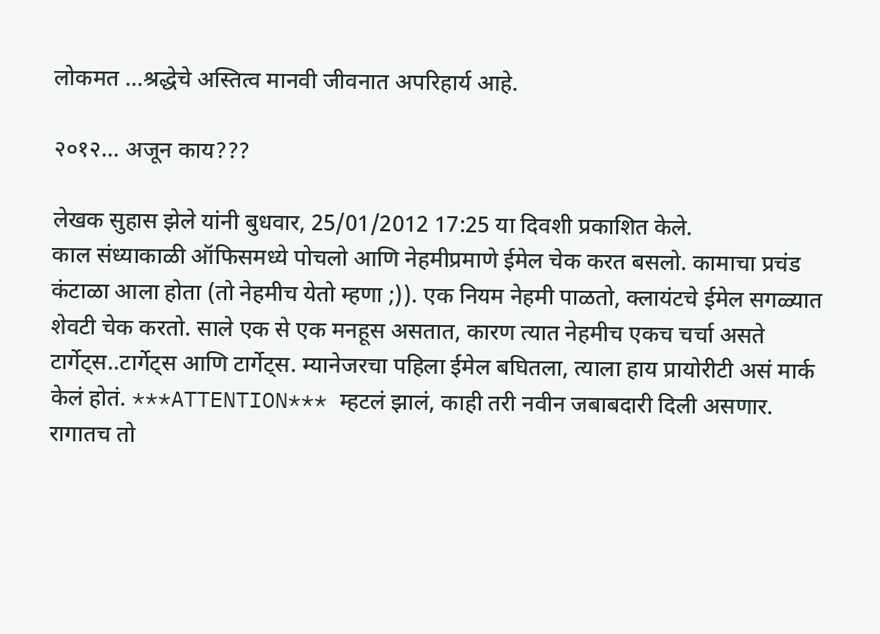लोकमत ...श्रद्धेचे अस्तित्व मानवी जीवनात अपरिहार्य आहे.

२०१२... अजून काय???

लेखक सुहास झेले यांनी बुधवार, 25/01/2012 17:25 या दिवशी प्रकाशित केले.
काल संध्याकाळी ऑफिसमध्ये पोचलो आणि नेहमीप्रमाणे ईमेल चेक करत बसलो. कामाचा प्रचंड कंटाळा आला होता (तो नेहमीच येतो म्हणा ;)). एक नियम नेहमी पाळतो, क्लायंटचे ईमेल सगळ्यात शेवटी चेक करतो. साले एक से एक मनहूस असतात, कारण त्यात नेहमीच एकच चर्चा असते टार्गेट्स..टार्गेट्स आणि टार्गेट्स. म्यानेजरचा पहिला ईमेल बघितला, त्याला हाय प्रायोरीटी असं मार्क केलं होतं. ***ATTENTION*** म्हटलं झालं, काही तरी नवीन जबाबदारी दिली असणार. रागातच तो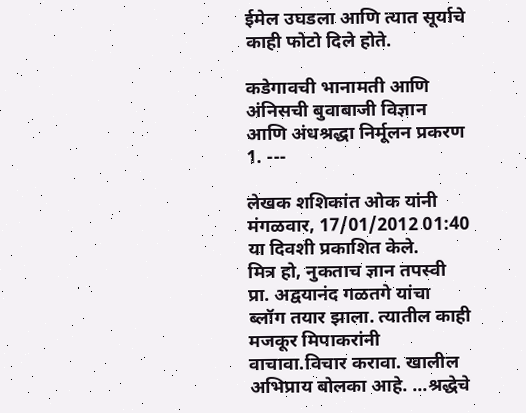ईमेल उघडला आणि त्यात सूर्याचे काही फोटो दिले होते.

कडेगावची भानामती आणि अंनिसची बुवाबाजी विज्ञान आणि अंधश्रद्धा निर्मूलन प्रकरण 1. ---

लेखक शशिकांत ओक यांनी मंगळवार, 17/01/2012 01:40 या दिवशी प्रकाशित केले.
मित्र हो, नुकताच ज्ञान तपस्वी प्रा. अद्वयानंद गळतगे यांचा ब्लॉग तयार झाला. त्यातील काही मजकूर मिपाकरांनी वाचावा.विचार करावा. खालील अभिप्राय बोलका आहे. ...श्रद्धेचे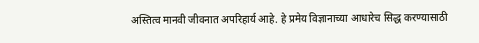अस्तित्व मानवी जीवनात अपरिहार्य आहे. हे प्रमेय विज्ञानाच्या आधारेच सिद्ध करण्यासाठी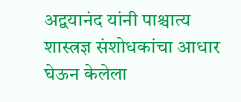अद्वयानंद यांनी पाश्चात्य शास्त्रज्ञ संशोधकांचा आधार घेऊन केलेला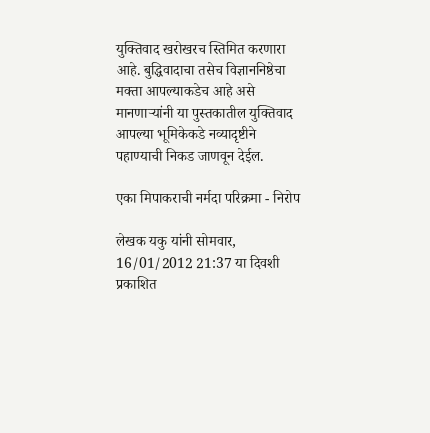युक्तिवाद खरोखरच स्तिमित करणारा आहे. बुद्धिवादाचा तसेच विज्ञाननिष्ठेचा मक्ता आपल्याकडेच आहे असे मानणाऱ्यांनी या पुस्तकातील युक्तिवाद आपल्या भूमिकेकडे नव्यादृष्टीने पहाण्याची निकड जाणवून देईल.

एका मिपाकराची नर्मदा परिक्रमा - निरोप

लेखक यकु यांनी सोमवार, 16/01/2012 21:37 या दिवशी प्रकाशित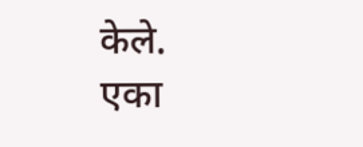केले.
एका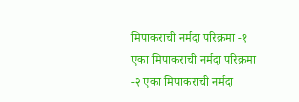मिपाकराची नर्मदा परिक्रमा -१ एका मिपाकराची नर्मदा परिक्रमा -२ एका मिपाकराची नर्मदा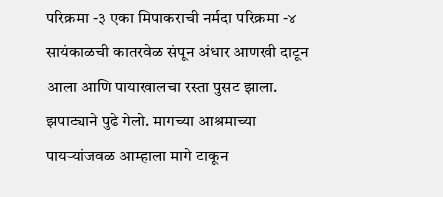परिक्रमा -३ एका मिपाकराची नर्मदा परिक्रमा -४ सायंकाळची कातरवेळ संपून अंधार आणखी दाटून आला आणि पायाखालचा रस्ता पुसट झाला. झपाट्याने पुढे गेलो. मागच्या आश्रमाच्या पायर्‍यांजवळ आम्हाला मागे टाकून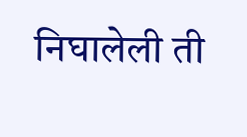निघालेली ‍ती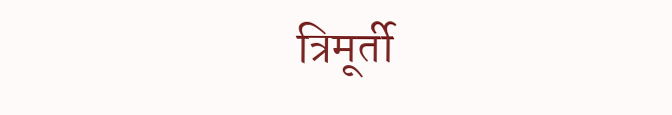त्रिमूर्ती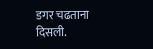डगर चढताना दिसली.